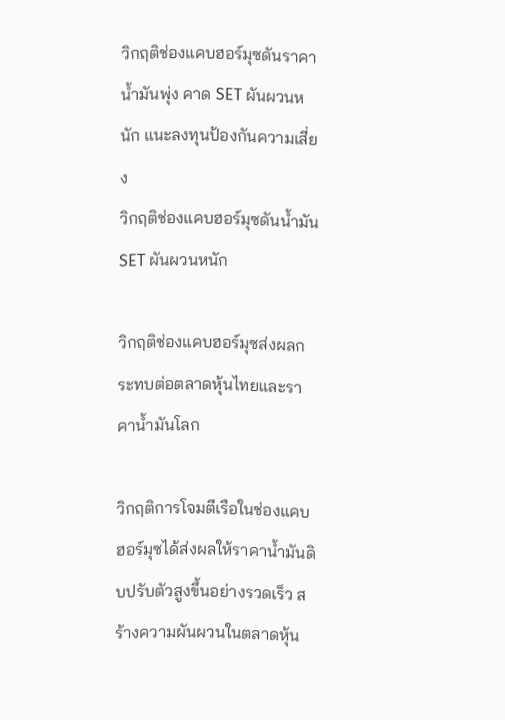วิกฤติช่องแคบฮอร์มุซดันราคาน้ำมันพุ่ง คาด SET ผันผวนหนัก แนะลงทุนป้องกันความเสี่ยง
วิกฤติช่องแคบฮอร์มุซดันน้ำมัน SET ผันผวนหนัก

วิกฤติช่องแคบฮอร์มุซส่งผลกระทบต่อตลาดหุ้นไทยและราคาน้ำมันโลก

วิกฤติการโจมตีเรือในช่องแคบฮอร์มุซได้ส่งผลให้ราคาน้ำมันดิบปรับตัวสูงขึ้นอย่างรวดเร็ว สร้างความผันผวนในตลาดหุ้น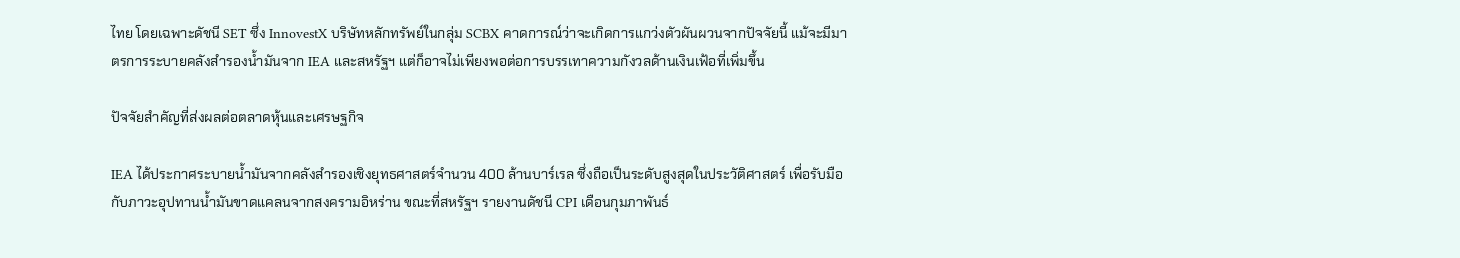ไทย โดยเฉพาะดัชนี SET ซึ่ง InnovestX บริษัทหลักทรัพย์ในกลุ่ม SCBX คาดการณ์ว่าจะเกิดการแกว่งตัวผันผวนจากปัจจัยนี้ แม้จะมีมาตรการระบายคลังสำรองน้ำมันจาก IEA และสหรัฐฯ แต่ก็อาจไม่เพียงพอต่อการบรรเทาความกังวลด้านเงินเฟ้อที่เพิ่มขึ้น

ปัจจัยสำคัญที่ส่งผลต่อตลาดหุ้นและเศรษฐกิจ

IEA ได้ประกาศระบายน้ำมันจากคลังสำรองเชิงยุทธศาสตร์จำนวน 400 ล้านบาร์เรล ซึ่งถือเป็นระดับสูงสุดในประวัติศาสตร์ เพื่อรับมือกับภาวะอุปทานน้ำมันขาดแคลนจากสงครามอิหร่าน ขณะที่สหรัฐฯ รายงานดัชนี CPI เดือนกุมภาพันธ์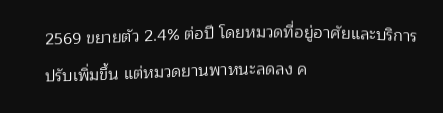2569 ขยายตัว 2.4% ต่อปี โดยหมวดที่อยู่อาศัยและบริการปรับเพิ่มขึ้น แต่หมวดยานพาหนะลดลง ค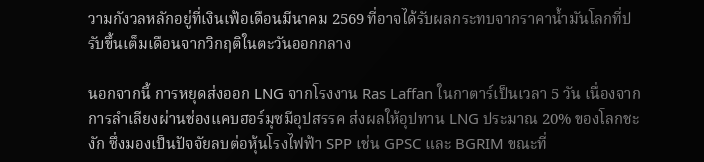วามกังวลหลักอยู่ที่เงินเฟ้อเดือนมีนาคม 2569 ที่อาจได้รับผลกระทบจากราคาน้ำมันโลกที่ปรับขึ้นเต็มเดือนจากวิกฤติในตะวันออกกลาง

นอกจากนี้ การหยุดส่งออก LNG จากโรงงาน Ras Laffan ในกาตาร์เป็นเวลา 5 วัน เนื่องจากการลำเลียงผ่านช่องแคบฮอร์มุซมีอุปสรรค ส่งผลให้อุปทาน LNG ประมาณ 20% ของโลกชะงัก ซึ่งมองเป็นปัจจัยลบต่อหุ้นโรงไฟฟ้า SPP เช่น GPSC และ BGRIM ขณะที่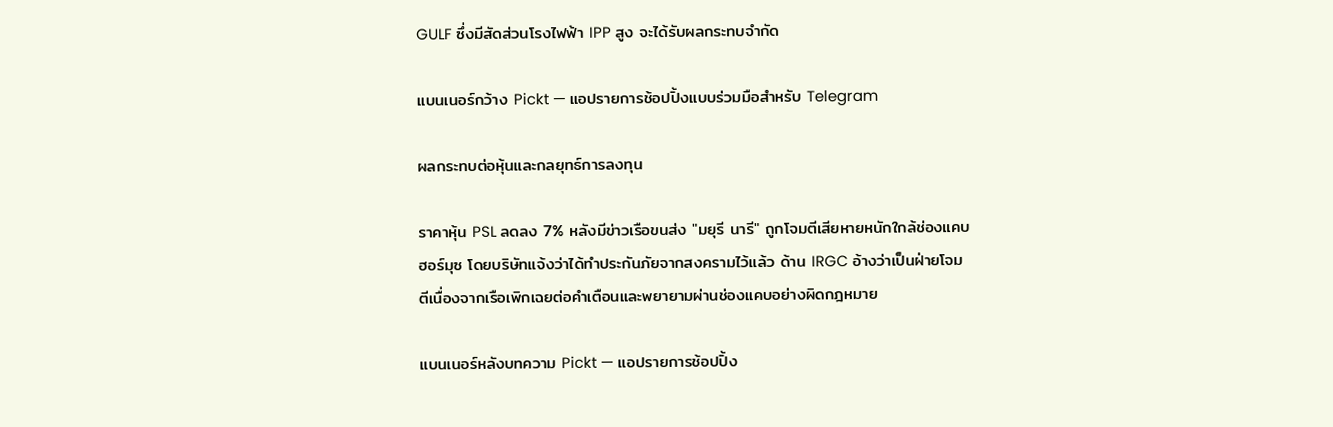GULF ซึ่งมีสัดส่วนโรงไฟฟ้า IPP สูง จะได้รับผลกระทบจำกัด

แบนเนอร์กว้าง Pickt — แอปรายการช้อปปิ้งแบบร่วมมือสำหรับ Telegram

ผลกระทบต่อหุ้นและกลยุทธ์การลงทุน

ราคาหุ้น PSL ลดลง 7% หลังมีข่าวเรือขนส่ง "มยุรี นารี" ถูกโจมตีเสียหายหนักใกล้ช่องแคบฮอร์มุซ โดยบริษัทแจ้งว่าได้ทำประกันภัยจากสงครามไว้แล้ว ด้าน IRGC อ้างว่าเป็นฝ่ายโจมตีเนื่องจากเรือเพิกเฉยต่อคำเตือนและพยายามผ่านช่องแคบอย่างผิดกฎหมาย

แบนเนอร์หลังบทความ Pickt — แอปรายการช้อปปิ้ง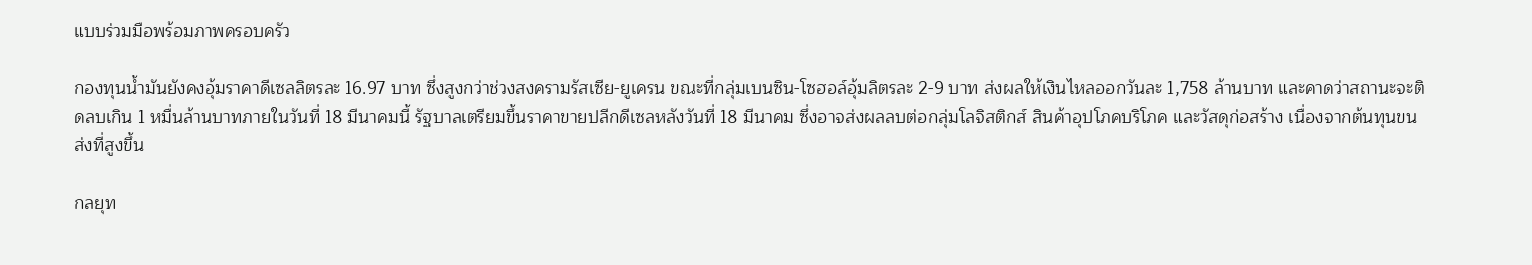แบบร่วมมือพร้อมภาพครอบครัว

กองทุนน้ำมันยังคงอุ้มราคาดีเซลลิตรละ 16.97 บาท ซึ่งสูงกว่าช่วงสงครามรัสเซีย-ยูเครน ขณะที่กลุ่มเบนซิน-โซฮอล์อุ้มลิตรละ 2-9 บาท ส่งผลให้เงินไหลออกวันละ 1,758 ล้านบาท และคาดว่าสถานะจะติดลบเกิน 1 หมื่นล้านบาทภายในวันที่ 18 มีนาคมนี้ รัฐบาลเตรียมขึ้นราคาขายปลีกดีเซลหลังวันที่ 18 มีนาคม ซึ่งอาจส่งผลลบต่อกลุ่มโลจิสติกส์ สินค้าอุปโภคบริโภค และวัสดุก่อสร้าง เนื่องจากต้นทุนขนส่งที่สูงขึ้น

กลยุท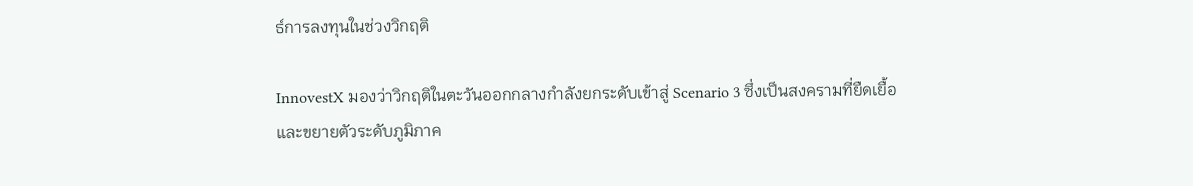ธ์การลงทุนในช่วงวิกฤติ

InnovestX มองว่าวิกฤติในตะวันออกกลางกำลังยกระดับเข้าสู่ Scenario 3 ซึ่งเป็นสงครามที่ยืดเยื้อและขยายตัวระดับภูมิภาค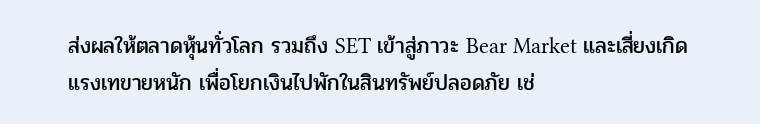ส่งผลให้ตลาดหุ้นทั่วโลก รวมถึง SET เข้าสู่ภาวะ Bear Market และเสี่ยงเกิดแรงเทขายหนัก เพื่อโยกเงินไปพักในสินทรัพย์ปลอดภัย เช่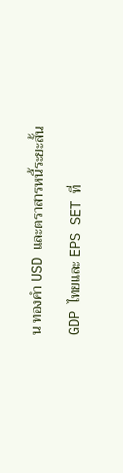น ทองคำ USD และตราสารหนี้ระยะสั้น

GDP ไทยและ EPS SET ที่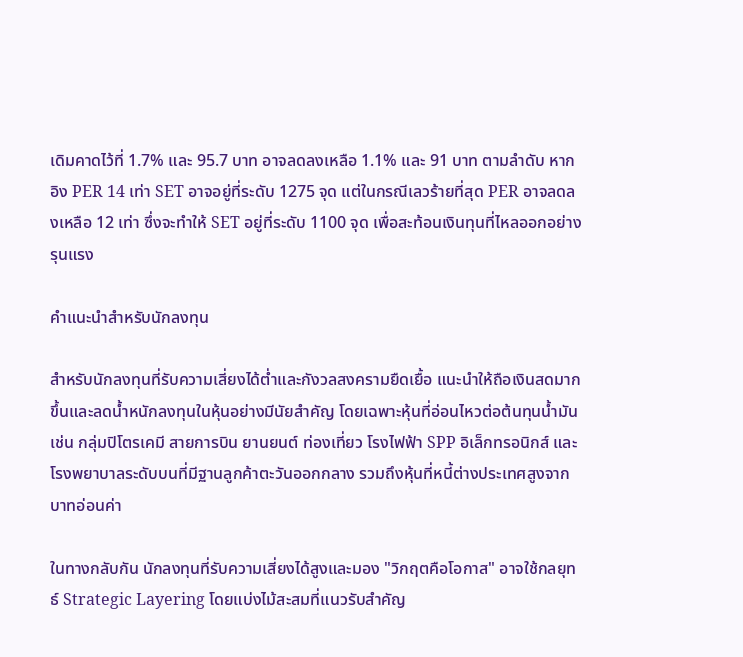เดิมคาดไว้ที่ 1.7% และ 95.7 บาท อาจลดลงเหลือ 1.1% และ 91 บาท ตามลำดับ หากอิง PER 14 เท่า SET อาจอยู่ที่ระดับ 1275 จุด แต่ในกรณีเลวร้ายที่สุด PER อาจลดลงเหลือ 12 เท่า ซึ่งจะทำให้ SET อยู่ที่ระดับ 1100 จุด เพื่อสะท้อนเงินทุนที่ไหลออกอย่างรุนแรง

คำแนะนำสำหรับนักลงทุน

สำหรับนักลงทุนที่รับความเสี่ยงได้ต่ำและกังวลสงครามยืดเยื้อ แนะนำให้ถือเงินสดมากขึ้นและลดน้ำหนักลงทุนในหุ้นอย่างมีนัยสำคัญ โดยเฉพาะหุ้นที่อ่อนไหวต่อต้นทุนน้ำมัน เช่น กลุ่มปิโตรเคมี สายการบิน ยานยนต์ ท่องเที่ยว โรงไฟฟ้า SPP อิเล็กทรอนิกส์ และโรงพยาบาลระดับบนที่มีฐานลูกค้าตะวันออกกลาง รวมถึงหุ้นที่หนี้ต่างประเทศสูงจากบาทอ่อนค่า

ในทางกลับกัน นักลงทุนที่รับความเสี่ยงได้สูงและมอง "วิกฤตคือโอกาส" อาจใช้กลยุทธ์ Strategic Layering โดยแบ่งไม้สะสมที่แนวรับสำคัญ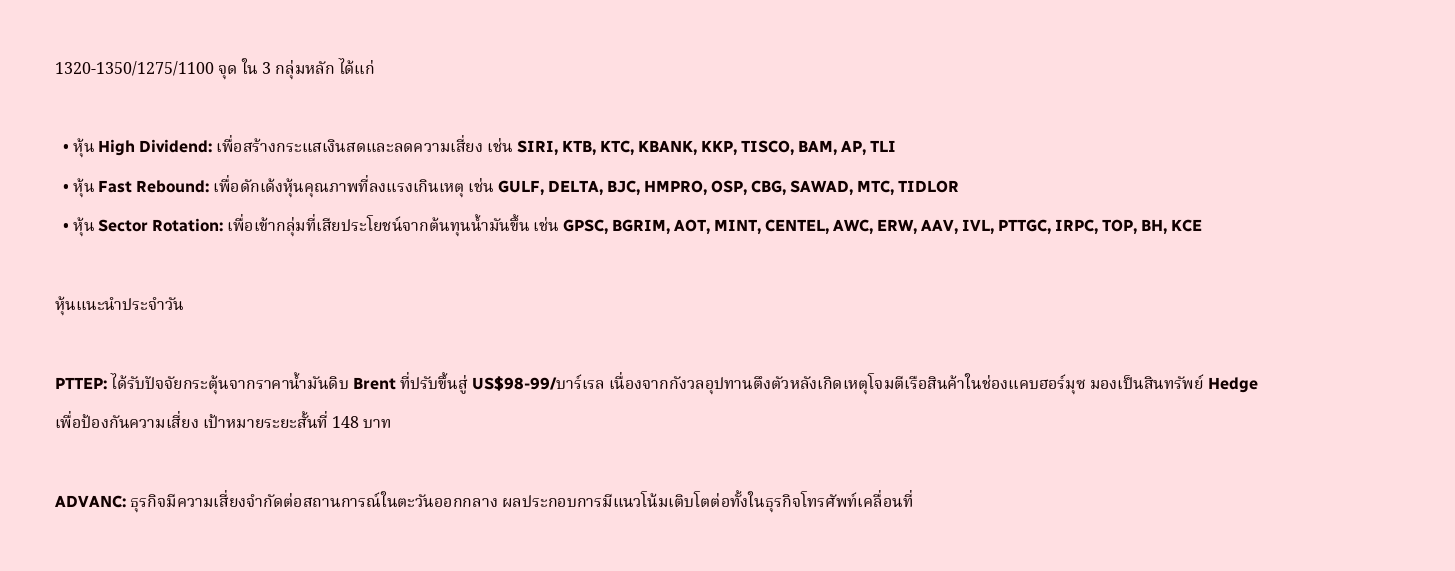1320-1350/1275/1100 จุด ใน 3 กลุ่มหลัก ได้แก่

  • หุ้น High Dividend: เพื่อสร้างกระแสเงินสดและลดความเสี่ยง เช่น SIRI, KTB, KTC, KBANK, KKP, TISCO, BAM, AP, TLI
  • หุ้น Fast Rebound: เพื่อดักเด้งหุ้นคุณภาพที่ลงแรงเกินเหตุ เช่น GULF, DELTA, BJC, HMPRO, OSP, CBG, SAWAD, MTC, TIDLOR
  • หุ้น Sector Rotation: เพื่อเข้ากลุ่มที่เสียประโยชน์จากต้นทุนน้ำมันขึ้น เช่น GPSC, BGRIM, AOT, MINT, CENTEL, AWC, ERW, AAV, IVL, PTTGC, IRPC, TOP, BH, KCE

หุ้นแนะนำประจำวัน

PTTEP: ได้รับปัจจัยกระตุ้นจากราคาน้ำมันดิบ Brent ที่ปรับขึ้นสู่ US$98-99/บาร์เรล เนื่องจากกังวลอุปทานตึงตัวหลังเกิดเหตุโจมตีเรือสินค้าในช่องแคบฮอร์มุซ มองเป็นสินทรัพย์ Hedge เพื่อป้องกันความเสี่ยง เป้าหมายระยะสั้นที่ 148 บาท

ADVANC: ธุรกิจมีความเสี่ยงจำกัดต่อสถานการณ์ในตะวันออกกลาง ผลประกอบการมีแนวโน้มเติบโตต่อทั้งในธุรกิจโทรศัพท์เคลื่อนที่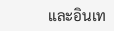และอินเท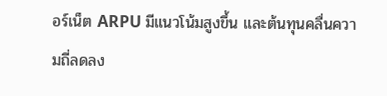อร์เน็ต ARPU มีแนวโน้มสูงขึ้น และต้นทุนคลื่นความถี่ลดลง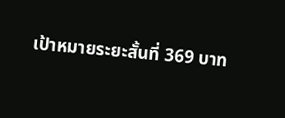เป้าหมายระยะสั้นที่ 369 บาท